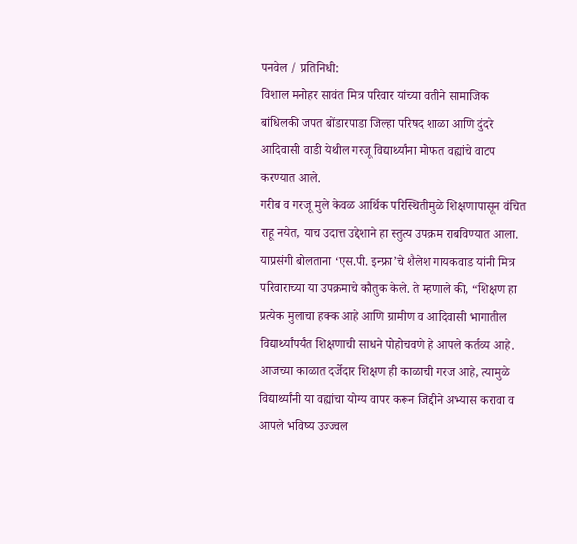पनवेल / प्रतिनिधी:
विशाल मनोहर सावंत मित्र परिवार यांच्या वतीने सामाजिक बांधिलकी जपत बोंडारपाडा जिल्हा परिषद शाळा आणि दुंदरे आदिवासी वाडी येथील गरजू विद्यार्थ्यांना मोफत वह्यांचे वाटप करण्यात आले.
गरीब व गरजू मुले केवळ आर्थिक परिस्थितीमुळे शिक्षणापासून वंचित राहू नयेत, याच उदात्त उद्देशाने हा स्तुत्य उपक्रम राबविण्यात आला.
याप्रसंगी बोलताना ‘एस.पी. इन्फ्रा’चे शैलेश गायकवाड यांनी मित्र परिवाराच्या या उपक्रमाचे कौतुक केले. ते म्हणाले की, “शिक्षण हा प्रत्येक मुलाचा हक्क आहे आणि ग्रामीण व आदिवासी भागातील विद्यार्थ्यांपर्यंत शिक्षणाची साधने पोहोचवणे हे आपले कर्तव्य आहे. आजच्या काळात दर्जेदार शिक्षण ही काळाची गरज आहे, त्यामुळे विद्यार्थ्यांनी या वह्यांचा योग्य वापर करून जिद्दीने अभ्यास करावा व आपले भविष्य उज्ज्वल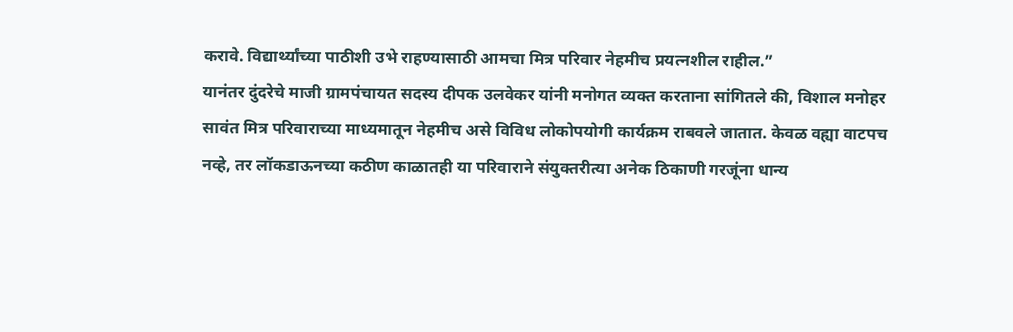करावे. विद्यार्थ्यांच्या पाठीशी उभे राहण्यासाठी आमचा मित्र परिवार नेहमीच प्रयत्नशील राहील.”
यानंतर दुंदरेचे माजी ग्रामपंचायत सदस्य दीपक उलवेकर यांनी मनोगत व्यक्त करताना सांगितले की, विशाल मनोहर सावंत मित्र परिवाराच्या माध्यमातून नेहमीच असे विविध लोकोपयोगी कार्यक्रम राबवले जातात. केवळ वह्या वाटपच नव्हे, तर लॉकडाऊनच्या कठीण काळातही या परिवाराने संयुक्तरीत्या अनेक ठिकाणी गरजूंना धान्य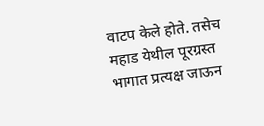वाटप केले होते. तसेच महाड येथील पूरग्रस्त भागात प्रत्यक्ष जाऊन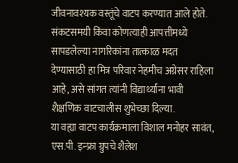जीवनावश्यक वस्तूंचे वाटप करण्यात आले होते. संकटसमयी किंवा कोणत्याही आपत्तीमध्ये सापडलेल्या नागरिकांना तात्काळ मदत देण्यासाठी हा मित्र परिवार नेहमीच अग्रेसर राहिला आहे, असे सांगत त्यांनी विद्यार्थ्यांना भावी शैक्षणिक वाटचालीस शुभेच्छा दिल्या.
या वह्या वाटप कार्यक्रमाला विशाल मनोहर सावंत, एस.पी. इन्फ्रा ग्रुपचे शैलेश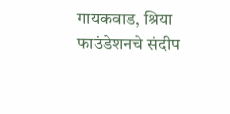गायकवाड, श्रिया फाउंडेशनचे संदीप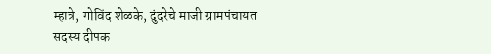म्हात्रे, गोविंद शेळके, दुंदरेचे माजी ग्रामपंचायत सदस्य दीपक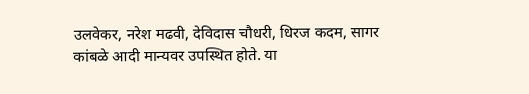उलवेकर, नरेश मढवी, देविदास चौधरी, धिरज कदम, सागर कांबळे आदी मान्यवर उपस्थित होते. या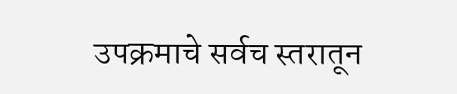उपक्रमाचे सर्वच स्तरातून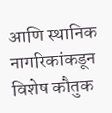आणि स्थानिक नागरिकांकडून विशेष कौतुक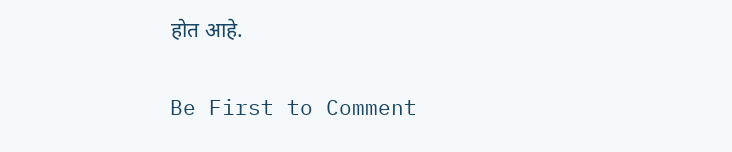होत आहे.


Be First to Comment